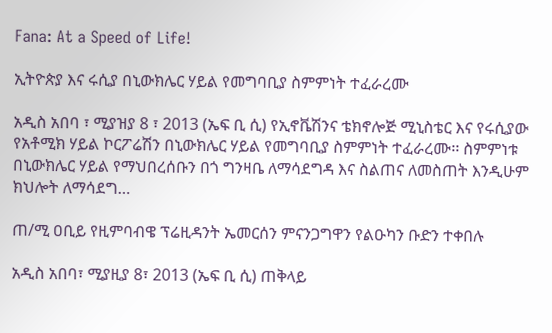Fana: At a Speed of Life!

ኢትዮጵያ እና ሩሲያ በኒውክሌር ሃይል የመግባቢያ ስምምነት ተፈራረሙ

አዲስ አበባ ፣ ሚያዝያ 8 ፣ 2013 (ኤፍ ቢ ሲ) የኢኖቬሽንና ቴክኖሎጅ ሚኒስቴር እና የሩሲያው የአቶሚክ ሃይል ኮርፖሬሽን በኒውክሌር ሃይል የመግባቢያ ስምምነት ተፈራረሙ፡፡ ስምምነቱ በኒውክሌር ሃይል የማህበረሰቡን በጎ ግንዛቤ ለማሳደግዳ እና ስልጠና ለመስጠት እንዲሁም ክህሎት ለማሳደግ…

ጠ/ሚ ዐቢይ የዚምባብዌ ፕሬዚዳንት ኤመርሰን ምናንጋግዋን የልዑካን ቡድን ተቀበሉ

አዲስ አበባ፣ ሚያዚያ 8፣ 2013 (ኤፍ ቢ ሲ) ጠቅላይ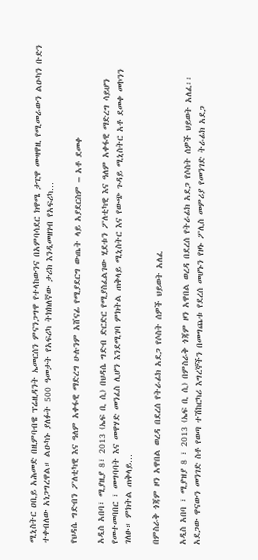ሚኒስትር ዐቢይ አሕመድ በዚምባብዌ ፕሬዚዳንት ኤመርሰን ምናንጋግዋ የተላከውንና በአምባሳደር ክዋሜ ታፒዋ ሙዛዋዚ የሚመራውን ልዑካን ቡድን ተቀብለው አነጋግረዋል። ልዑካኑ ያለፉት 500 ዓመታት የአፍሪካ ትክክለኛው ታሪክ እንዲመዘገብ የአፍሪካ…

የህዳሴ ግድብን ፖለቲካዊ እና ዓለም አቀፋዊ ማድረግ ሁሉንም አሸናፊ የሚያደርግ ውጤት ላይ አያደርስም – አቶ ደመቀ

አዲስ አበባ፣ ሚያዚያ 8፣ 2013 (ኤፍ ቢ ሲ) በህዳሴ ግድብ ድርድር የሚያስፈልገው ሂደቱን ፖለቲካዊ እና ዓለም አቀፋዊ ማድረግ ሳይሆን የመተመባበር ፣ መግባባት እና መዋሃድ መንፈስ ሊሆን እንደሚገባ ምክትል ጠቅላይ ሚኒስትር እና የውጭ ጉዳይ ሚኒስትር አቶ ደመቀ መኮንን ገለፁ። ምክትል ጠቅላይ…

በምስራቅ ጎጃም ዞን አዋበል ወረዳ በደረሰ የትራፊክ አደጋ የሶስት ሰዎች ህይወት አለፈ

አዲስ አበባ ፣ ሚያዝያ 8 ፣ 2013 (ኤፍ ቢ ሲ) በምስራቅ ጎጃም ዞን አዋበል ወረዳ በደረሰ የትራፊክ አደጋ የሶስት ሰዎች ህይወት አለፈ፡፡ አደጋው ዋናውን መንገድ ስቶ የወጣ ተሽከርካሪ እግረኞችን በመግጨቱ የደረሰ መሆኑን የዞኑ ፖሊስ መምሪያ የመንገድ ትራፊክ አደጋ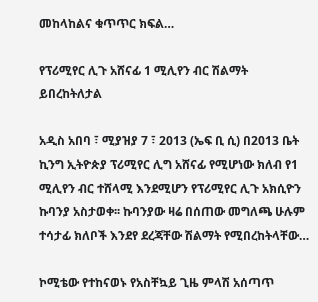መከላከልና ቁጥጥር ክፍል…

የፕሪሚየር ሊጉ አሸናፊ 1 ሚሊየን ብር ሽልማት ይበረከትለታል

አዲስ አበባ ፣ ሚያዝያ 7 ፣ 2013 (ኤፍ ቢ ሲ) በ2013 ቤት ኪንግ ኢትዮጵያ ፕሪሚየር ሊግ አሸናፊ የሚሆነው ክለብ የ1 ሚሊየን ብር ተሸላሚ እንደሚሆን የፕሪሚየር ሊጉ አክሲዮን ኩባንያ አስታወቀ፡፡ ኩባንያው ዛሬ በሰጠው መግለጫ ሁሉም ተሳታፊ ክለቦች እንደየ ደረጃቸው ሽልማት የሚበረከትላቸው…

ኮሚቴው የተከናወኑ የአስቸኳይ ጊዜ ምላሽ አሰጣጥ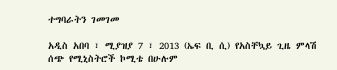ተግባራትን ገመገመ

አዲስ አበባ ፣ ሚያዝያ 7 ፣ 2013 (ኤፍ ቢ ሲ) የአስቸኳይ ጊዜ ምላሽ ሰጭ የሚኒስትሮች ኮሚቴ በሁሉም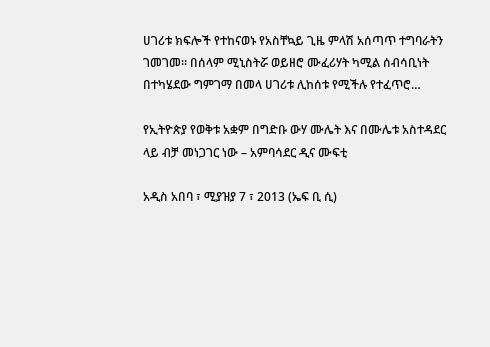ሀገሪቱ ክፍሎች የተከናወኑ የአስቸኳይ ጊዜ ምላሽ አሰጣጥ ተግባራትን ገመገመ። በሰላም ሚኒስትሯ ወይዘሮ ሙፈሪሃት ካሚል ሰብሳቢነት በተካሄደው ግምገማ በመላ ሀገሪቱ ሊከሰቱ የሚችሉ የተፈጥሮ…

የኢትዮጵያ የወቅቱ አቋም በግድቡ ውሃ ሙሌት እና በሙሌቱ አስተዳደር ላይ ብቻ መነጋገር ነው – አምባሳደር ዲና ሙፍቲ

አዲስ አበባ ፣ ሚያዝያ 7 ፣ 2013 (ኤፍ ቢ ሲ)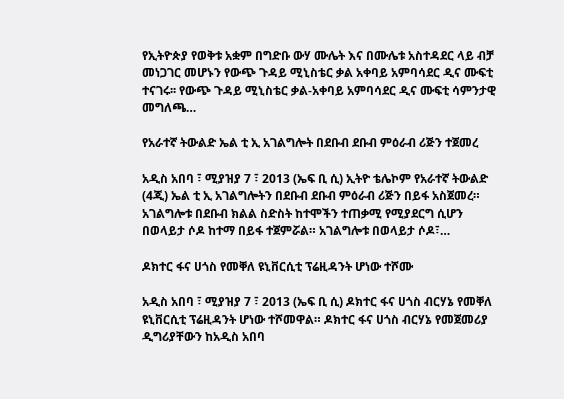የኢትዮጵያ የወቅቱ አቋም በግድቡ ውሃ ሙሌት እና በሙሌቱ አስተዳደር ላይ ብቻ መነጋገር መሆኑን የውጭ ጉዳይ ሚኒስቴር ቃል አቀባይ አምባሳደር ዲና ሙፍቲ ተናገሩ፡፡ የውጭ ጉዳይ ሚኒስቴር ቃል-አቀባይ አምባሳደር ዲና ሙፍቲ ሳምንታዊ መግለጫ…

የአራተኛ ትውልድ ኤል ቲ ኢ አገልግሎት በደቡብ ደቡብ ምዕራብ ሪጅን ተጀመረ

አዲስ አበባ ፣ ሚያዝያ 7 ፣ 2013 (ኤፍ ቢ ሲ) ኢትዮ ቴሌኮም የአራተኛ ትውልድ (4ጂ) ኤል ቲ ኢ አገልግሎትን በደቡብ ደቡብ ምዕራብ ሪጅን በይፋ አስጀመረ። አገልግሎቱ በደቡብ ክልል ስድስት ከተሞችን ተጠቃሚ የሚያደርግ ሲሆን በወላይታ ሶዶ ከተማ በይፋ ተጀምሯል። አገልግሎቱ በወላይታ ሶዶ፣…

ዶክተር ፋና ሀጎስ የመቐለ ዩኒቨርሲቲ ፕሬዚዳንት ሆነው ተሾሙ

አዲስ አበባ ፣ ሚያዝያ 7 ፣ 2013 (ኤፍ ቢ ሲ) ዶክተር ፋና ሀጎስ ብርሃኔ የመቐለ ዩኒቨርሲቲ ፕሬዚዳንት ሆነው ተሾመዋል። ዶክተር ፋና ሀጎስ ብርሃኔ የመጀመሪያ ዲግሪያቸውን ከአዲስ አበባ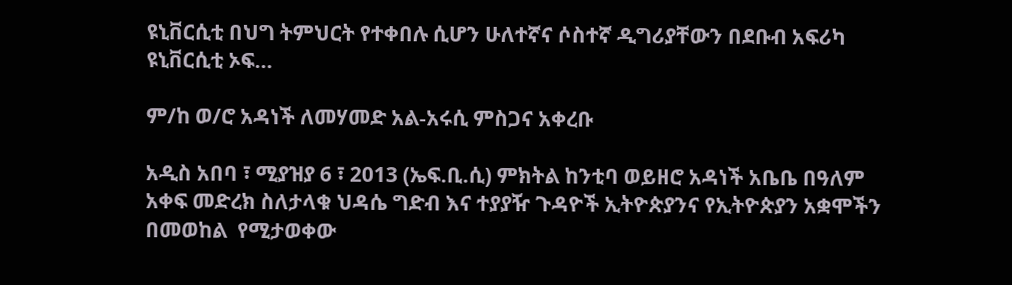ዩኒቨርሲቲ በህግ ትምህርት የተቀበሉ ሲሆን ሁለተኛና ሶስተኛ ዲግሪያቸውን በደቡብ አፍሪካ ዩኒቨርሲቲ ኦፍ…

ም/ከ ወ/ሮ አዳነች ለመሃመድ አል-አሩሲ ምስጋና አቀረቡ

አዲስ አበባ ፣ ሚያዝያ 6 ፣ 2013 (ኤፍ.ቢ.ሲ) ምክትል ከንቲባ ወይዘሮ አዳነች አቤቤ በዓለም አቀፍ መድረክ ስለታላቁ ህዳሴ ግድብ እና ተያያዥ ጉዳዮች ኢትዮጵያንና የኢትዮጵያን አቋሞችን  በመወከል  የሚታወቀው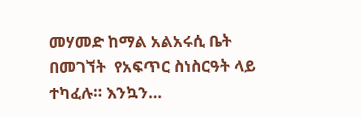መሃመድ ከማል አልአሩሲ ቤት በመገኘት  የአፍጥር ስነስርዓት ላይ ተካፈሉ። እንኳን…